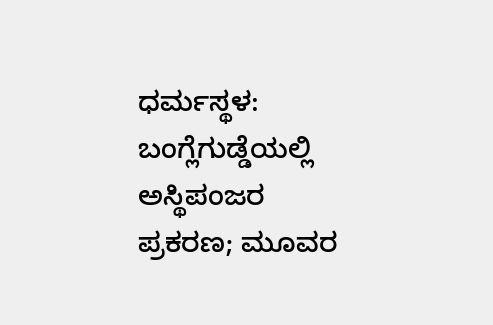ಧರ್ಮಸ್ಥಳ: ಬಂಗ್ಲೆಗುಡ್ಡೆಯಲ್ಲಿ ಅಸ್ಥಿಪಂಜರ ಪ್ರಕರಣ; ಮೂವರ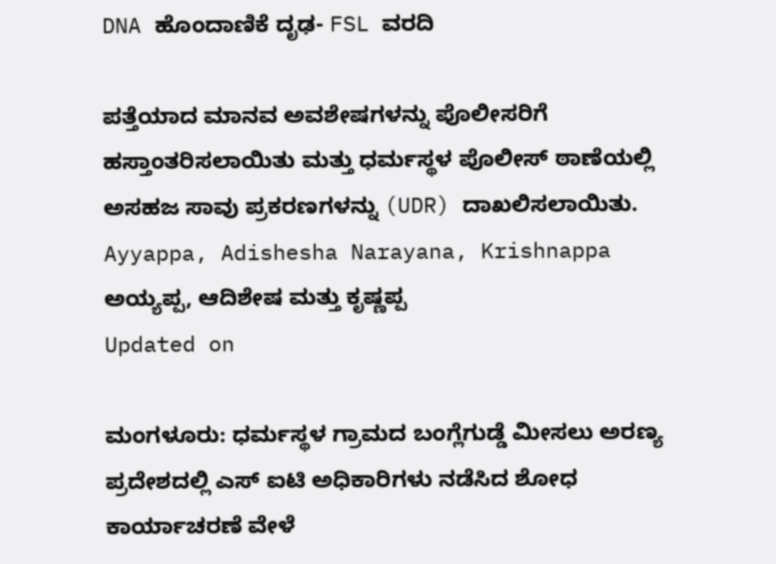DNA ಹೊಂದಾಣಿಕೆ ದೃಢ- FSL ವರದಿ

ಪತ್ತೆಯಾದ ಮಾನವ ಅವಶೇಷಗಳನ್ನು ಪೊಲೀಸರಿಗೆ ಹಸ್ತಾಂತರಿಸಲಾಯಿತು ಮತ್ತು ಧರ್ಮಸ್ಥಳ ಪೊಲೀಸ್ ಠಾಣೆಯಲ್ಲಿ ಅಸಹಜ ಸಾವು ಪ್ರಕರಣಗಳನ್ನು (UDR) ದಾಖಲಿಸಲಾಯಿತು.
Ayyappa, Adishesha Narayana, Krishnappa
ಅಯ್ಯಪ್ಪ, ಆದಿಶೇಷ ಮತ್ತು ಕೃಷ್ಣಪ್ಪ
Updated on

ಮಂಗಳೂರು: ಧರ್ಮಸ್ಥಳ ಗ್ರಾಮದ ಬಂಗ್ಲೆಗುಡ್ಡೆ ಮೀಸಲು ಅರಣ್ಯ ಪ್ರದೇಶದಲ್ಲಿ ಎಸ್ ಐಟಿ ಅಧಿಕಾರಿಗಳು ನಡೆಸಿದ ಶೋಧ ಕಾರ್ಯಾಚರಣೆ ವೇಳೆ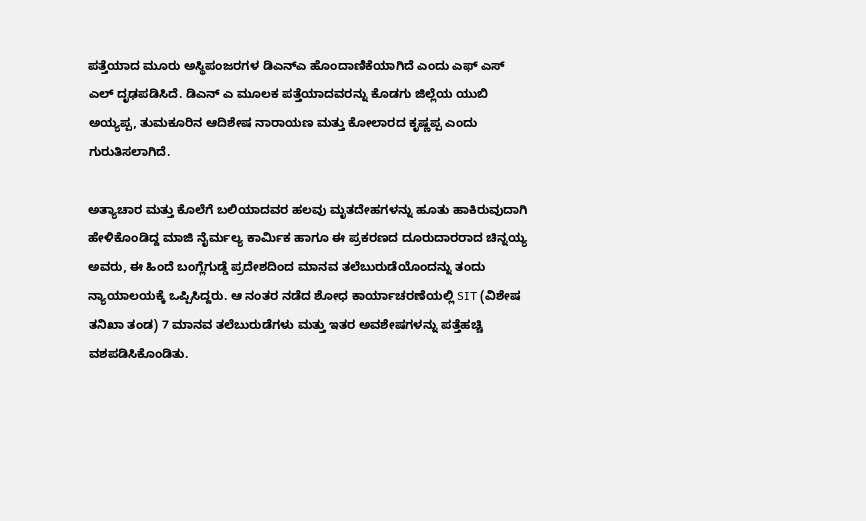ಪತ್ತೆಯಾದ ಮೂರು ಅಸ್ಥಿಪಂಜರಗಳ ಡಿಎನ್ಎ ಹೊಂದಾಣಿಕೆಯಾಗಿದೆ ಎಂದು ಎಫ್ ಎಸ್ ಎಲ್ ದೃಢಪಡಿಸಿದೆ. ಡಿಎನ್ ಎ ಮೂಲಕ ಪತ್ತೆಯಾದವರನ್ನು ಕೊಡಗು ಜಿಲ್ಲೆಯ ಯುಬಿ ಅಯ್ಯಪ್ಪ, ತುಮಕೂರಿನ ಆದಿಶೇಷ ನಾರಾಯಣ ಮತ್ತು ಕೋಲಾರದ ಕೃಷ್ಣಪ್ಪ ಎಂದು ಗುರುತಿಸಲಾಗಿದೆ.

ಅತ್ಯಾಚಾರ ಮತ್ತು ಕೊಲೆಗೆ ಬಲಿಯಾದವರ ಹಲವು ಮೃತದೇಹಗಳನ್ನು ಹೂತು ಹಾಕಿರುವುದಾಗಿ ಹೇಳಿಕೊಂಡಿದ್ದ ಮಾಜಿ ನೈರ್ಮಲ್ಯ ಕಾರ್ಮಿಕ ಹಾಗೂ ಈ ಪ್ರಕರಣದ ದೂರುದಾರರಾದ ಚಿನ್ನಯ್ಯ ಅವರು, ಈ ಹಿಂದೆ ಬಂಗ್ಲೆಗುಡ್ಡೆ ಪ್ರದೇಶದಿಂದ ಮಾನವ ತಲೆಬುರುಡೆಯೊಂದನ್ನು ತಂದು ನ್ಯಾಯಾಲಯಕ್ಕೆ ಒಪ್ಪಿಸಿದ್ದರು. ಆ ನಂತರ ನಡೆದ ಶೋಧ ಕಾರ್ಯಾಚರಣೆಯಲ್ಲಿ SIT (ವಿಶೇಷ ತನಿಖಾ ತಂಡ) 7 ಮಾನವ ತಲೆಬುರುಡೆಗಳು ಮತ್ತು ಇತರ ಅವಶೇಷಗಳನ್ನು ಪತ್ತೆಹಚ್ಚಿ ವಶಪಡಿಸಿಕೊಂಡಿತು.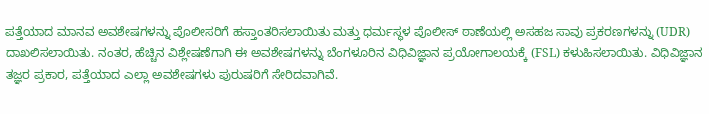ಪತ್ತೆಯಾದ ಮಾನವ ಅವಶೇಷಗಳನ್ನು ಪೊಲೀಸರಿಗೆ ಹಸ್ತಾಂತರಿಸಲಾಯಿತು ಮತ್ತು ಧರ್ಮಸ್ಥಳ ಪೊಲೀಸ್ ಠಾಣೆಯಲ್ಲಿ ಅಸಹಜ ಸಾವು ಪ್ರಕರಣಗಳನ್ನು (UDR) ದಾಖಲಿಸಲಾಯಿತು. ನಂತರ, ಹೆಚ್ಚಿನ ವಿಶ್ಲೇಷಣೆಗಾಗಿ ಈ ಅವಶೇಷಗಳನ್ನು ಬೆಂಗಳೂರಿನ ವಿಧಿವಿಜ್ಞಾನ ಪ್ರಯೋಗಾಲಯಕ್ಕೆ (FSL) ಕಳುಹಿಸಲಾಯಿತು. ವಿಧಿವಿಜ್ಞಾನ ತಜ್ಞರ ಪ್ರಕಾರ, ಪತ್ತೆಯಾದ ಎಲ್ಲಾ ಅವಶೇಷಗಳು ಪುರುಷರಿಗೆ ಸೇರಿದವಾಗಿವೆ.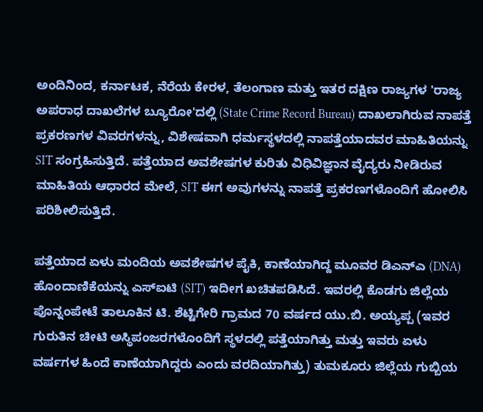ಅಂದಿನಿಂದ, ಕರ್ನಾಟಕ, ನೆರೆಯ ಕೇರಳ, ತೆಲಂಗಾಣ ಮತ್ತು ಇತರ ದಕ್ಷಿಣ ರಾಜ್ಯಗಳ 'ರಾಜ್ಯ ಅಪರಾಧ ದಾಖಲೆಗಳ ಬ್ಯೂರೋ'ದಲ್ಲಿ (State Crime Record Bureau) ದಾಖಲಾಗಿರುವ ನಾಪತ್ತೆ ಪ್ರಕರಣಗಳ ವಿವರಗಳನ್ನು, ವಿಶೇಷವಾಗಿ ಧರ್ಮಸ್ಥಳದಲ್ಲಿ ನಾಪತ್ತೆಯಾದವರ ಮಾಹಿತಿಯನ್ನು SIT ಸಂಗ್ರಹಿಸುತ್ತಿದೆ. ಪತ್ತೆಯಾದ ಅವಶೇಷಗಳ ಕುರಿತು ವಿಧಿವಿಜ್ಞಾನ ವೈದ್ಯರು ನೀಡಿರುವ ಮಾಹಿತಿಯ ಆಧಾರದ ಮೇಲೆ, SIT ಈಗ ಅವುಗಳನ್ನು ನಾಪತ್ತೆ ಪ್ರಕರಣಗಳೊಂದಿಗೆ ಹೋಲಿಸಿ ಪರಿಶೀಲಿಸುತ್ತಿದೆ.

ಪತ್ತೆಯಾದ ಏಳು ಮಂದಿಯ ಅವಶೇಷಗಳ ಪೈಕಿ, ಕಾಣೆಯಾಗಿದ್ದ ಮೂವರ ಡಿಎನ್‌ಎ (DNA) ಹೊಂದಾಣಿಕೆಯನ್ನು ಎಸ್‌ಐಟಿ (SIT) ಇದೀಗ ಖಚಿತಪಡಿಸಿದೆ. ಇವರಲ್ಲಿ ಕೊಡಗು ಜಿಲ್ಲೆಯ ಪೊನ್ನಂಪೇಟೆ ತಾಲೂಕಿನ ಟಿ. ಶೆಟ್ಟಿಗೇರಿ ಗ್ರಾಮದ 70 ವರ್ಷದ ಯು.ಬಿ. ಅಯ್ಯಪ್ಪ (ಇವರ ಗುರುತಿನ ಚೀಟಿ ಅಸ್ಥಿಪಂಜರಗಳೊಂದಿಗೆ ಸ್ಥಳದಲ್ಲಿ ಪತ್ತೆಯಾಗಿತ್ತು ಮತ್ತು ಇವರು ಏಳು ವರ್ಷಗಳ ಹಿಂದೆ ಕಾಣೆಯಾಗಿದ್ದರು ಎಂದು ವರದಿಯಾಗಿತ್ತು) ತುಮಕೂರು ಜಿಲ್ಲೆಯ ಗುಬ್ಬಿಯ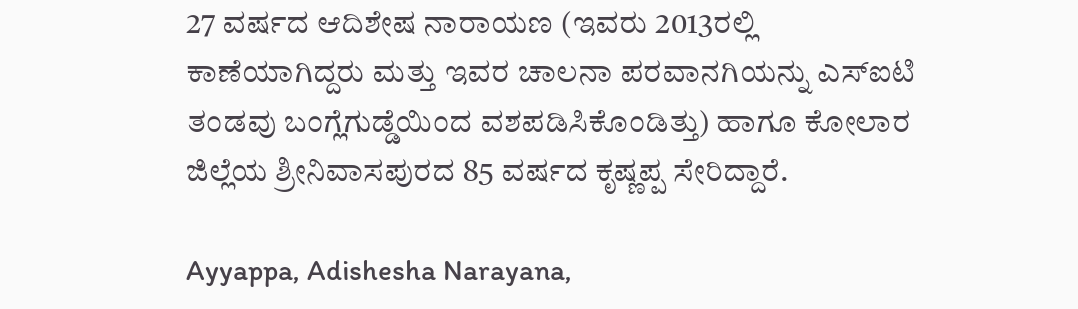27 ವರ್ಷದ ಆದಿಶೇಷ ನಾರಾಯಣ (ಇವರು 2013ರಲ್ಲಿ ಕಾಣೆಯಾಗಿದ್ದರು ಮತ್ತು ಇವರ ಚಾಲನಾ ಪರವಾನಗಿಯನ್ನು ಎಸ್‌ಐಟಿ ತಂಡವು ಬಂಗ್ಲೆಗುಡ್ಡೆಯಿಂದ ವಶಪಡಿಸಿಕೊಂಡಿತ್ತು) ಹಾಗೂ ಕೋಲಾರ ಜಿಲ್ಲೆಯ ಶ್ರೀನಿವಾಸಪುರದ 85 ವರ್ಷದ ಕೃಷ್ಣಪ್ಪ ಸೇರಿದ್ದಾರೆ.

Ayyappa, Adishesha Narayana,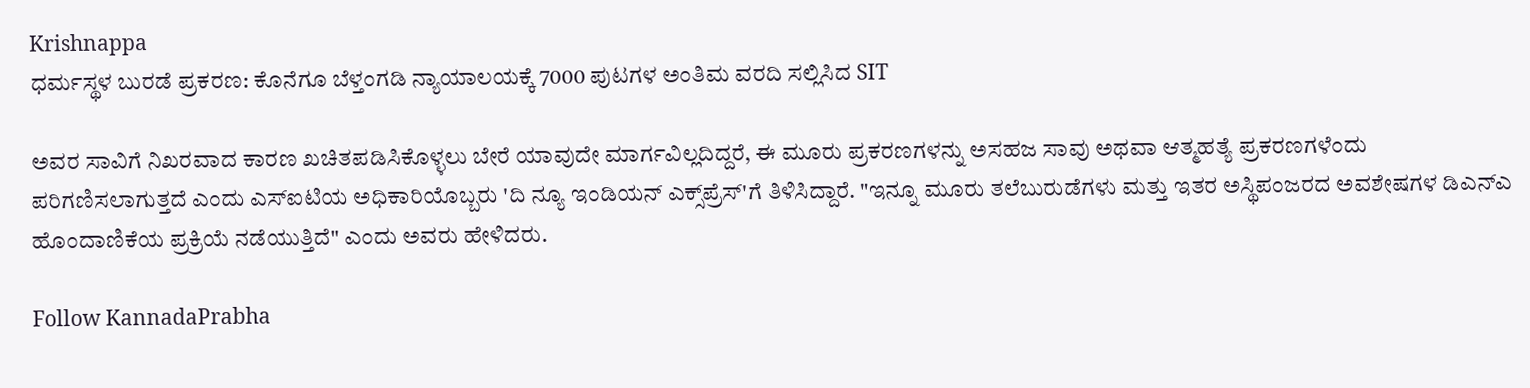Krishnappa
ಧರ್ಮಸ್ಥಳ ಬುರಡೆ ಪ್ರಕರಣ: ಕೊನೆಗೂ ಬೆಳ್ತಂಗಡಿ ನ್ಯಾಯಾಲಯಕ್ಕೆ 7000 ಪುಟಗಳ ಅಂತಿಮ ವರದಿ ಸಲ್ಲಿಸಿದ SIT

ಅವರ ಸಾವಿಗೆ ನಿಖರವಾದ ಕಾರಣ ಖಚಿತಪಡಿಸಿಕೊಳ್ಳಲು ಬೇರೆ ಯಾವುದೇ ಮಾರ್ಗವಿಲ್ಲದಿದ್ದರೆ, ಈ ಮೂರು ಪ್ರಕರಣಗಳನ್ನು ಅಸಹಜ ಸಾವು ಅಥವಾ ಆತ್ಮಹತ್ಯೆ ಪ್ರಕರಣಗಳೆಂದು ಪರಿಗಣಿಸಲಾಗುತ್ತದೆ ಎಂದು ಎಸ್‌ಐಟಿಯ ಅಧಿಕಾರಿಯೊಬ್ಬರು 'ದಿ ನ್ಯೂ ಇಂಡಿಯನ್ ಎಕ್ಸ್‌ಪ್ರೆಸ್'ಗೆ ತಿಳಿಸಿದ್ದಾರೆ. "ಇನ್ನೂ ಮೂರು ತಲೆಬುರುಡೆಗಳು ಮತ್ತು ಇತರ ಅಸ್ಥಿಪಂಜರದ ಅವಶೇಷಗಳ ಡಿಎನ್‌ಎ ಹೊಂದಾಣಿಕೆಯ ಪ್ರಕ್ರಿಯೆ ನಡೆಯುತ್ತಿದೆ" ಎಂದು ಅವರು ಹೇಳಿದರು.

Follow KannadaPrabha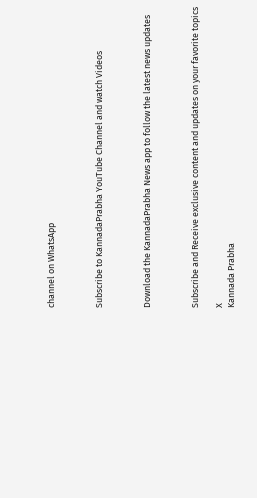channel on WhatsApp



Subscribe to KannadaPrabha YouTube Channel and watch Videos



Download the KannadaPrabha News app to follow the latest news updates



Subscribe and Receive exclusive content and updates on your favorite topics

X
Kannada Prabha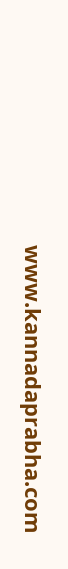www.kannadaprabha.com